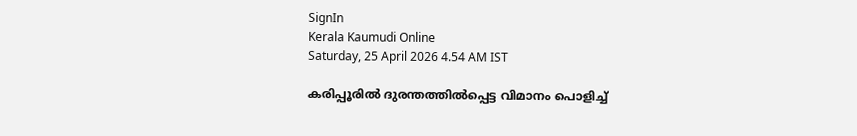SignIn
Kerala Kaumudi Online
Saturday, 25 April 2026 4.54 AM IST

കരിപ്പൂരിൽ ദുരന്തത്തിൽപ്പെട്ട വിമാനം പൊളിച്ച്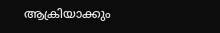ആക്രിയാക്കും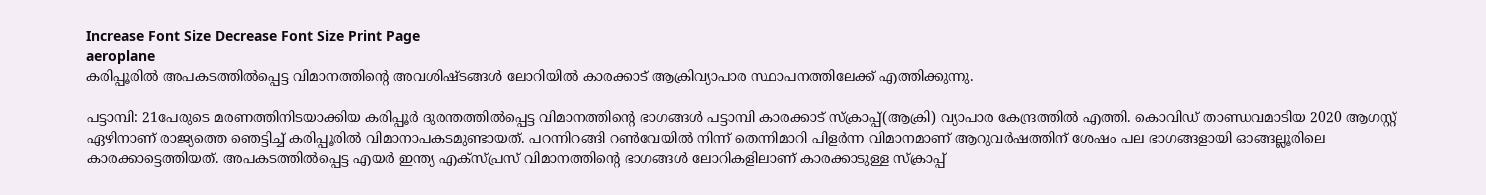Increase Font Size Decrease Font Size Print Page
aeroplane
കരിപ്പൂരിൽ അപകടത്തിൽപ്പെട്ട വിമാനത്തിന്റെ അവശിഷ്ടങ്ങൾ ലോറിയിൽ കാരക്കാട് ആക്രിവ്യാപാര സ്ഥാപനത്തിലേക്ക് എത്തിക്കുന്നു.

പട്ടാമ്പി: 21പേരുടെ മരണത്തിനിടയാക്കിയ കരിപ്പൂർ ദുരന്തത്തിൽപ്പെട്ട വിമാനത്തിന്റെ ഭാഗങ്ങൾ പട്ടാമ്പി കാരക്കാട് സ്‌ക്രാപ്പ്(ആക്രി) വ്യാപാര കേന്ദ്രത്തിൽ എത്തി. കൊവിഡ് താണ്ഡവമാടിയ 2020 ആഗസ്റ്റ് ഏഴിനാണ് രാജ്യത്തെ ഞെട്ടിച്ച് കരിപ്പൂരിൽ വിമാനാപകടമുണ്ടായത്. പറന്നിറങ്ങി റൺവേയിൽ നിന്ന് തെന്നിമാറി പിളർന്ന വിമാനമാണ് ആറുവർഷത്തിന് ശേഷം പല ഭാഗങ്ങളായി ഓങ്ങല്ലൂരിലെ കാരക്കാട്ടെത്തിയത്. അപകടത്തിൽപ്പെട്ട എയർ ഇന്ത്യ എക്സ്പ്രസ് വിമാനത്തിന്റെ ഭാഗങ്ങൾ ലോറികളിലാണ് കാരക്കാടുള്ള സ്‌ക്രാപ്പ്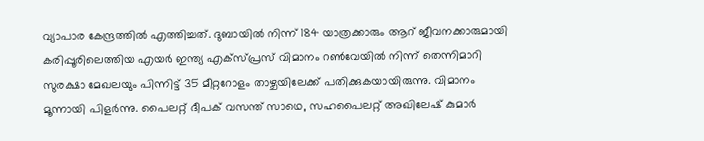വ്യാപാര കേന്ദ്രത്തിൽ എത്തിച്ചത്. ദുബായിൽ നിന്ന് 184 യാത്രക്കാരും ആറ് ജീവനക്കാരുമായി കരിപ്പൂരിലെത്തിയ എയർ ഇന്ത്യ എക്സ്പ്രസ് വിമാനം റൺവേയിൽ നിന്ന് തെന്നിമാറി സുരക്ഷാ മേഖലയും പിന്നിട്ട് 35 മീറ്ററോളം താഴ്ചയിലേക്ക് പതിക്കുകയായിരുന്നു. വിമാനം മൂന്നായി പിളർന്നു. പൈലറ്റ് ദീപക് വസന്ത് സാഥെ, സഹപൈലറ്റ് അഖിലേഷ് കുമാർ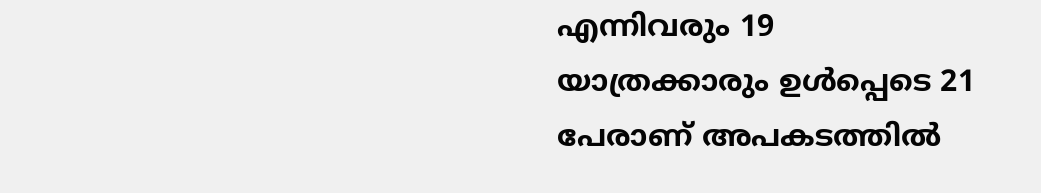എന്നിവരും 19 യാത്രക്കാരും ഉൾപ്പെടെ 21 പേരാണ് അപകടത്തിൽ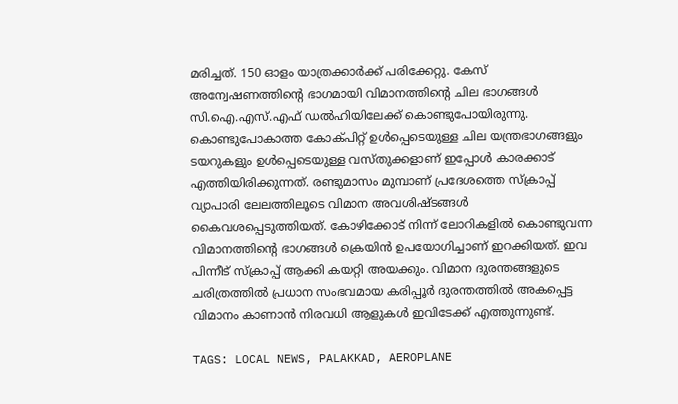മരിച്ചത്. 150 ഓളം യാത്രക്കാർക്ക് പരിക്കേറ്റു. കേസ് അന്വേഷണത്തിന്റെ ഭാഗമായി വിമാനത്തിന്റെ ചില ഭാഗങ്ങൾ സി.ഐ.എസ്.എഫ് ഡൽഹിയിലേക്ക് കൊണ്ടുപോയിരുന്നു. കൊണ്ടുപോകാത്ത കോക്പിറ്റ് ഉൾപ്പെടെയുള്ള ചില യന്ത്രഭാഗങ്ങളും ടയറുകളും ഉൾപ്പെടെയുള്ള വസ്തുക്കളാണ് ഇപ്പോൾ കാരക്കാട് എത്തിയിരിക്കുന്നത്. രണ്ടുമാസം മുമ്പാണ് പ്രദേശത്തെ സ്‌ക്രാപ്പ് വ്യാപാരി ലേലത്തിലൂടെ വിമാന അവശിഷ്ടങ്ങൾ കൈവശപ്പെടുത്തിയത്. കോഴിക്കോട് നിന്ന് ലോറികളിൽ കൊണ്ടുവന്ന വിമാനത്തിന്റെ ഭാഗങ്ങൾ ക്രെയിൻ ഉപയോഗിച്ചാണ് ഇറക്കിയത്. ഇവ പിന്നീട് സ്‌ക്രാപ്പ് ആക്കി കയറ്റി അയക്കും. വിമാന ദുരന്തങ്ങളുടെ ചരിത്രത്തിൽ പ്രധാന സംഭവമായ കരിപ്പൂർ ദുരന്തത്തിൽ അകപ്പെട്ട വിമാനം കാണാൻ നിരവധി ആളുകൾ ഇവിടേക്ക് എത്തുന്നുണ്ട്.

TAGS: LOCAL NEWS, PALAKKAD, AEROPLANE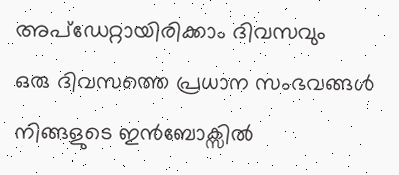അപ്ഡേറ്റായിരിക്കാം ദിവസവും
ഒരു ദിവസത്തെ പ്രധാന സംഭവങ്ങൾ നിങ്ങളുടെ ഇൻബോക്സിൽ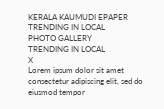KERALA KAUMUDI EPAPER
TRENDING IN LOCAL
PHOTO GALLERY
TRENDING IN LOCAL
X
Lorem ipsum dolor sit amet
consectetur adipiscing elit, sed do eiusmod tempor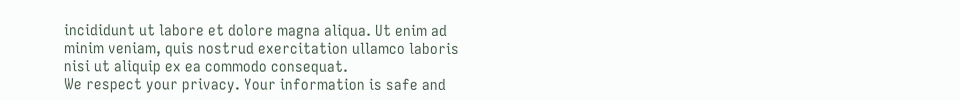incididunt ut labore et dolore magna aliqua. Ut enim ad minim veniam, quis nostrud exercitation ullamco laboris nisi ut aliquip ex ea commodo consequat.
We respect your privacy. Your information is safe and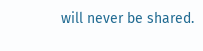will never be shared.